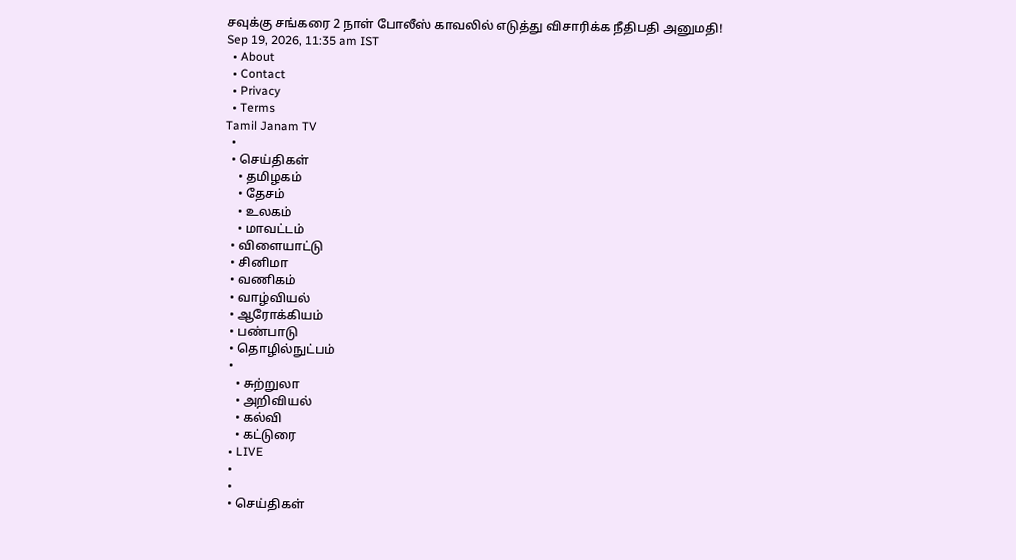சவுக்கு சங்கரை 2 நாள் போலீஸ் காவலில் எடுத்து விசாரிக்க நீதிபதி அனுமதி!
Sep 19, 2026, 11:35 am IST
  • About
  • Contact
  • Privacy
  • Terms
Tamil Janam TV
  •
  • செய்திகள்
    • தமிழகம்
    • தேசம்
    • உலகம்
    • மாவட்டம்
  • விளையாட்டு
  • சினிமா
  • வணிகம்
  • வாழ்வியல்
  • ஆரோக்கியம்
  • பண்பாடு
  • தொழில்நுட்பம்
  •
    • சுற்றுலா
    • அறிவியல்
    • கல்வி
    • கட்டுரை
  • LIVE
  •
  •
  • செய்திகள்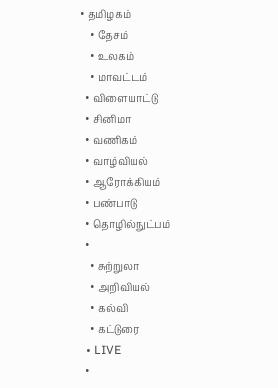• தமிழகம்
    • தேசம்
    • உலகம்
    • மாவட்டம்
  • விளையாட்டு
  • சினிமா
  • வணிகம்
  • வாழ்வியல்
  • ஆரோக்கியம்
  • பண்பாடு
  • தொழில்நுட்பம்
  •
    • சுற்றுலா
    • அறிவியல்
    • கல்வி
    • கட்டுரை
  • LIVE
  •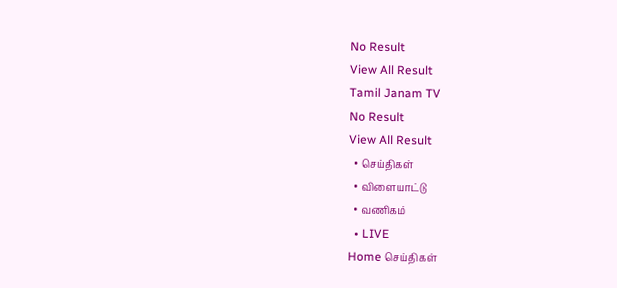No Result
View All Result
Tamil Janam TV
No Result
View All Result
  • செய்திகள்
  • விளையாட்டு
  • வணிகம்
  • LIVE
Home செய்திகள்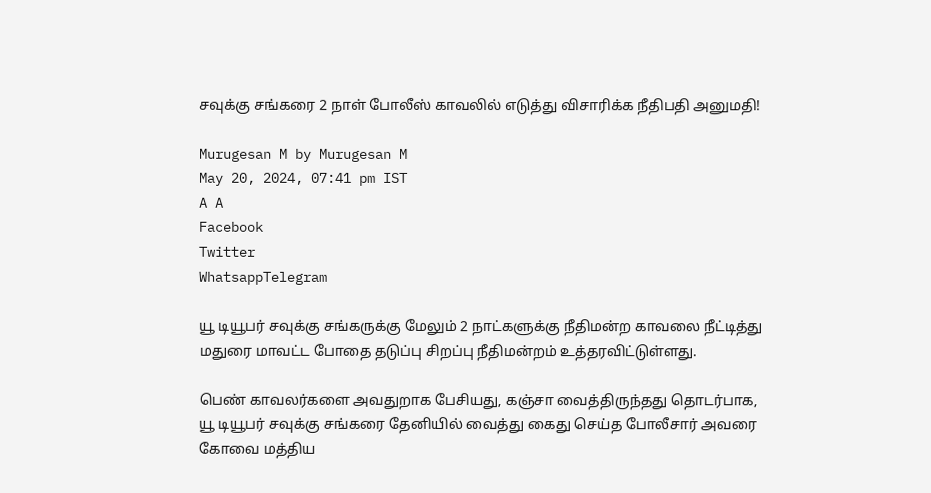சவுக்கு சங்கரை 2 நாள் போலீஸ் காவலில் எடுத்து விசாரிக்க நீதிபதி அனுமதி!

Murugesan M by Murugesan M
May 20, 2024, 07:41 pm IST
A A
Facebook
Twitter
WhatsappTelegram

யூ டியூபர் சவுக்கு சங்கருக்கு மேலும் 2 நாட்களுக்கு நீதிமன்ற காவலை நீட்டித்து மதுரை மாவட்ட போதை தடுப்பு சிறப்பு நீதிமன்றம் உத்தரவிட்டுள்ளது.

பெண் காவலர்களை அவதுறாக பேசியது, கஞ்சா வைத்திருந்தது தொடர்பாக, யூ டியூபர் சவுக்கு சங்கரை தேனியில் வைத்து கைது செய்த போலீசார் அவரை கோவை மத்திய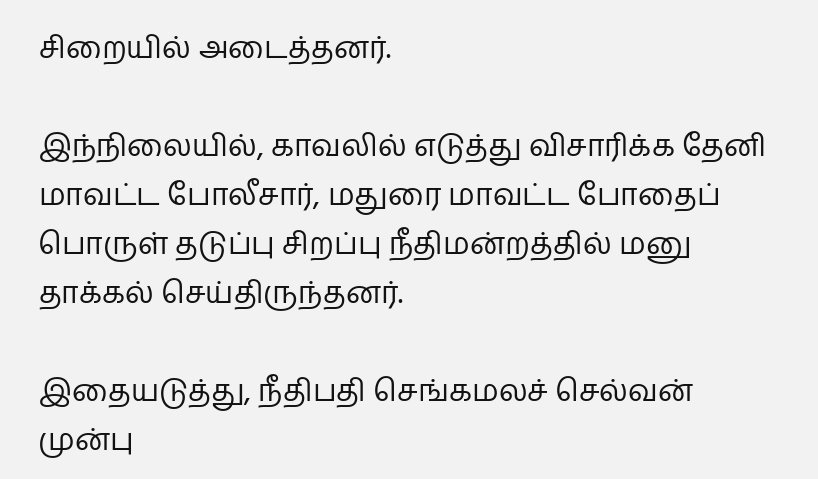சிறையில் அடைத்தனர்.

இந்நிலையில், காவலில் எடுத்து விசாரிக்க தேனி மாவட்ட போலீசார், மதுரை மாவட்ட போதைப் பொருள் தடுப்பு சிறப்பு நீதிமன்றத்தில் மனு தாக்கல் செய்திருந்தனர்.

இதையடுத்து, நீதிபதி செங்கமலச் செல்வன் முன்பு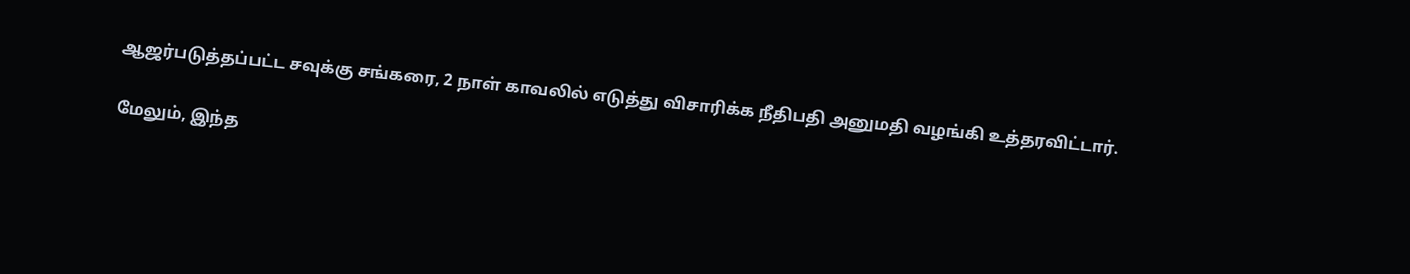ஆஜர்படுத்தப்பட்ட சவுக்கு சங்கரை, 2 நாள் காவலில் எடுத்து விசாரிக்க நீதிபதி அனுமதி வழங்கி உத்தரவிட்டார்.

மேலும், இந்த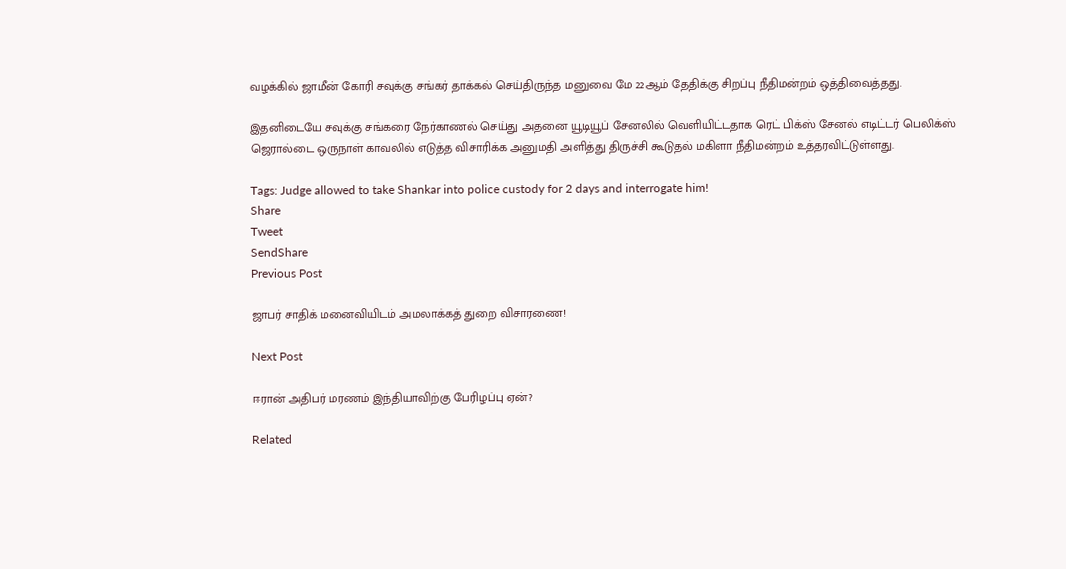வழக்கில் ஜாமீன் கோரி சவுக்கு சங்கர் தாக்கல் செய்திருந்த மனுவை மே 22ஆம் தேதிக்கு சிறப்பு நீதிமன்றம் ஒத்திவைத்தது.

இதனிடையே சவுக்கு சங்கரை நேர்காணல் செய்து அதனை யூடியூப் சேனலில் வெளியிட்டதாக ரெட் பிக்ஸ் சேனல் எடிட்டர் பெலிக்ஸ் ஜெரால்டை ஒருநாள் காவலில் எடுத்த விசாரிக்க அனுமதி அளித்து திருச்சி கூடுதல் மகிளா நீதிமன்றம் உத்தரவிட்டுள்ளது.

Tags: Judge allowed to take Shankar into police custody for 2 days and interrogate him!
Share
Tweet
SendShare
Previous Post

ஜாபர் சாதிக் மனைவியிடம் அமலாக்கத் துறை விசாரணை!

Next Post

ஈரான் அதிபர் மரணம் இந்தியாவிற்கு பேரிழப்பு ஏன்?

Related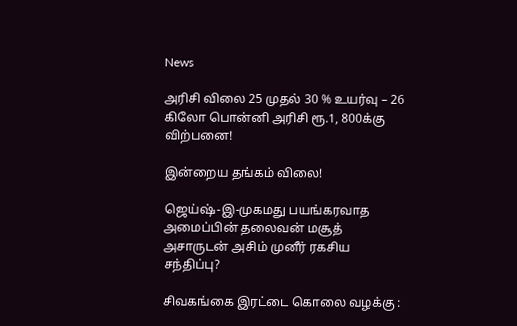News

அரிசி விலை 25 முதல் 30 % உயர்வு – 26 கிலோ பொன்னி அரிசி ரூ.1, 800க்கு விற்பனை!

இன்றைய தங்கம் விலை!

ஜெய்ஷ்-இ-முகமது பயங்கரவாத அமைப்பின் தலைவன் மசூத் அசாருடன் அசிம் முனீர் ரகசிய சந்திப்பு?

சிவகங்கை இரட்டை கொலை வழக்கு :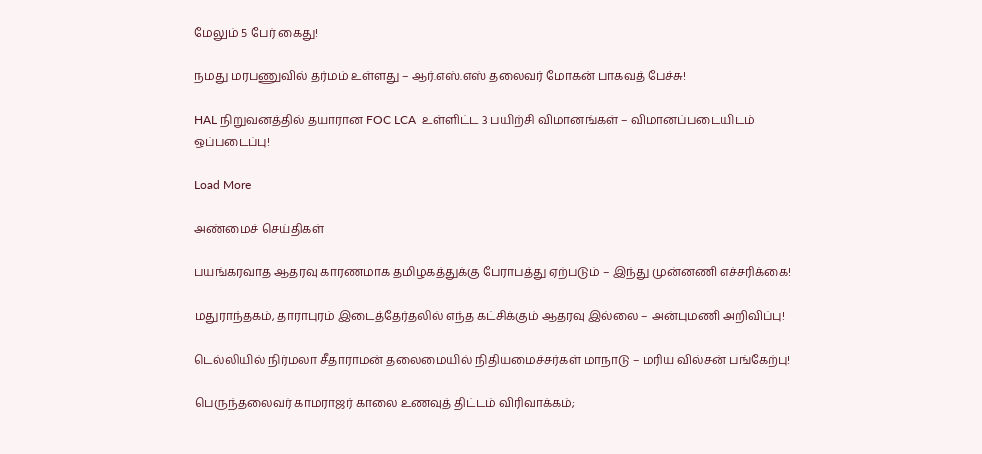மேலும் 5 பேர் கைது!

நமது மரபணுவில் தர்மம் உள்ளது – ஆர்.எஸ்.எஸ் தலைவர் மோகன் பாகவத் பேச்சு!

HAL நிறுவனத்தில் தயாரான FOC LCA  உள்ளிட்ட 3 பயிற்சி விமானங்கள் – விமானப்படையிடம் ஒப்படைப்பு!

Load More

அண்மைச் செய்திகள்

பயங்கரவாத ஆதரவு காரணமாக தமிழகத்துக்கு பேராபத்து ஏற்படும் – இந்து முன்னணி எச்சரிக்கை!

மதுராந்தகம், தாராபுரம் இடைத்தேர்தலில் எந்த கட்சிக்கும் ஆதரவு இல்லை – அன்புமணி அறிவிப்பு!

டெல்லியில் நிர்மலா சீதாராமன் தலைமையில் நிதியமைச்சர்கள் மாநாடு – மரிய வில்சன் பங்கேற்பு!

பெருந்தலைவர் காமராஜர் காலை உணவுத் திட்டம் விரிவாக்கம்;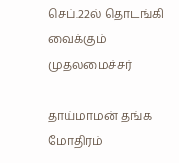செப்.22ல் தொடங்கி வைக்கும் முதலமைச்சர்

தாய்மாமன் தங்க மோதிரம்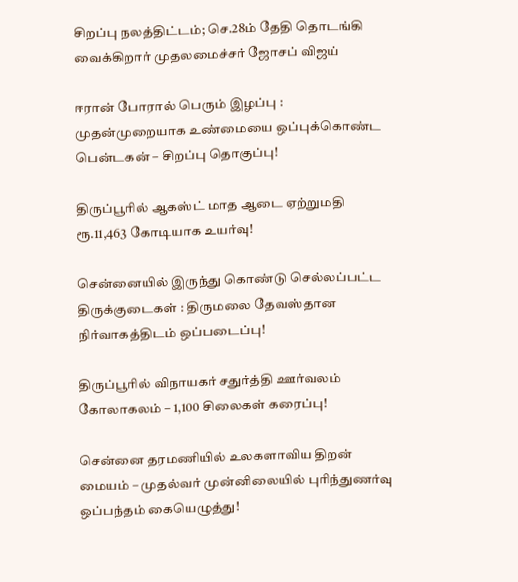சிறப்பு நலத்திட்டம்; செ.28ம் தேதி தொடங்கி வைக்கிறார் முதலமைச்சர் ஜோசப் விஜய்

ஈரான் போரால் பெரும் இழப்பு : முதன்முறையாக உண்மையை ஒப்புக்கொண்ட பென்டகன் – சிறப்பு தொகுப்பு!

திருப்பூரில் ஆகஸ்ட் மாத ஆடை ஏற்றுமதி ரூ.11,463 கோடியாக உயர்வு!

சென்னையில் இருந்து கொண்டு செல்லப்பட்ட திருக்குடைகள் : திருமலை தேவஸ்தான நிர்வாகத்திடம் ஒப்படைப்பு!

திருப்பூரில் விநாயகர் சதுர்த்தி ஊர்வலம் கோலாகலம் – 1,100 சிலைகள் கரைப்பு!

சென்னை தரமணியில் உலகளாவிய திறன் மையம் – முதல்வர் முன்னிலையில் புரிந்துணர்வு ஒப்பந்தம் கையெழுத்து!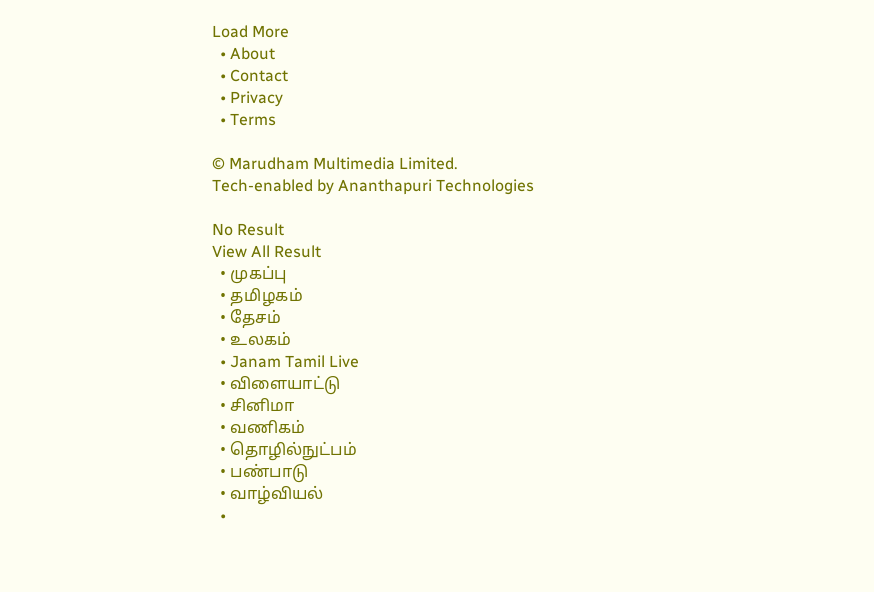Load More
  • About
  • Contact
  • Privacy
  • Terms

© Marudham Multimedia Limited.
Tech-enabled by Ananthapuri Technologies

No Result
View All Result
  • முகப்பு
  • தமிழகம்
  • தேசம்
  • உலகம்
  • Janam Tamil Live
  • விளையாட்டு
  • சினிமா
  • வணிகம்
  • தொழில்நுட்பம்
  • பண்பாடு
  • வாழ்வியல்
  •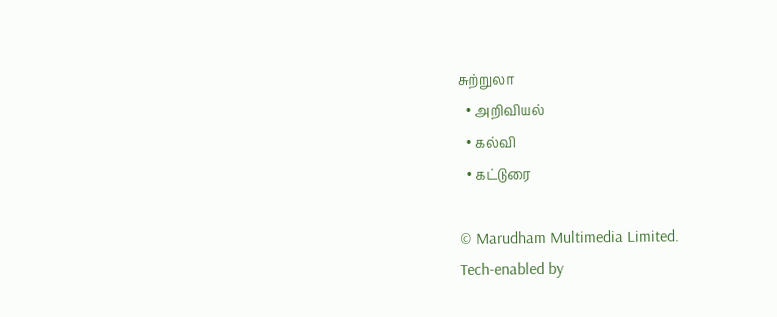சுற்றுலா
  • அறிவியல்
  • கல்வி
  • கட்டுரை

© Marudham Multimedia Limited.
Tech-enabled by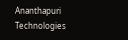Ananthapuri Technologies